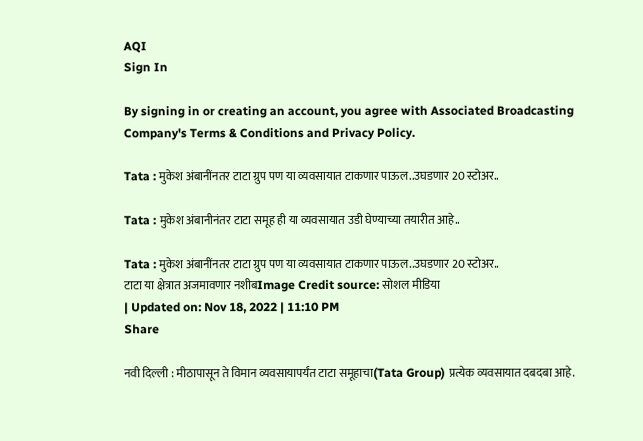AQI
Sign In

By signing in or creating an account, you agree with Associated Broadcasting Company's Terms & Conditions and Privacy Policy.

Tata : मुकेश अंबानींनतर टाटा ग्रुप पण या व्यवसायात टाकणार पाऊल..उघडणार 20 स्टोअर..

Tata : मुकेश अंबानीनंतर टाटा समूह ही या व्यवसायात उडी घेण्याच्या तयारीत आहे..

Tata : मुकेश अंबानींनतर टाटा ग्रुप पण या व्यवसायात टाकणार पाऊल..उघडणार 20 स्टोअर..
टाटा या क्षेत्रात अजमावणार नशीबImage Credit source: सोशल मीडिया
| Updated on: Nov 18, 2022 | 11:10 PM
Share

नवी दिल्ली : मीठापासून ते विमान व्यवसायापर्यंत टाटा समूहाचा(Tata Group) प्रत्येक व्यवसायात दबदबा आहे.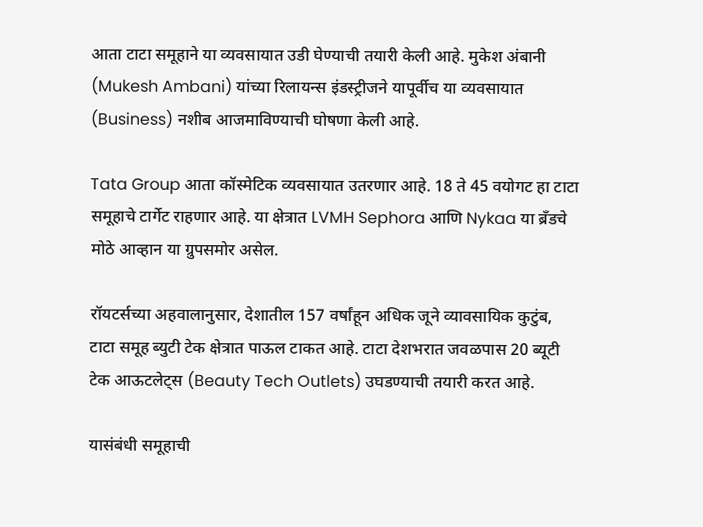आता टाटा समूहाने या व्यवसायात उडी घेण्याची तयारी केली आहे. मुकेश अंबानी (Mukesh Ambani) यांच्या रिलायन्स इंडस्ट्रीजने यापूर्वीच या व्यवसायात (Business) नशीब आजमाविण्याची घोषणा केली आहे.

Tata Group आता कॉस्मेटिक व्यवसायात उतरणार आहे. 18 ते 45 वयोगट हा टाटा समूहाचे टार्गेट राहणार आहे. या क्षेत्रात LVMH Sephora आणि Nykaa या ब्रँडचे मोठे आव्हान या ग्रुपसमोर असेल.

रॉयटर्सच्या अहवालानुसार, देशातील 157 वर्षांहून अधिक जूने व्यावसायिक कुटुंब, टाटा समूह ब्युटी टेक क्षेत्रात पाऊल टाकत आहे. टाटा देशभरात जवळपास 20 ब्यूटी टेक आऊटलेट्स (Beauty Tech Outlets) उघडण्याची तयारी करत आहे.

यासंबंधी समूहाची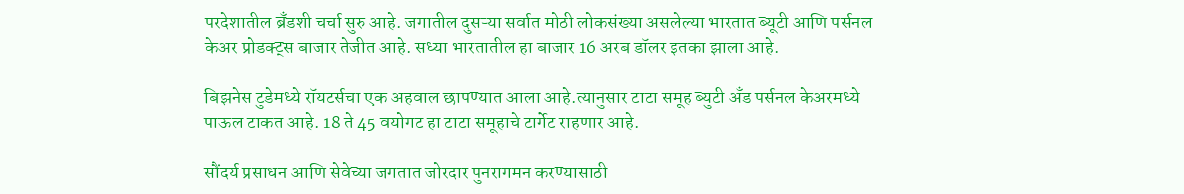परदेशातील ब्रँडशी चर्चा सुरु आहे. जगातील दुसऱ्या सर्वात मोठी लोकसंख्या असलेल्या भारतात ब्यूटी आणि पर्सनल केअर प्रोडक्ट्स बाजार तेजीत आहे. सध्या भारतातील हा बाजार 16 अरब डॉलर इतका झाला आहे.

बिझनेस टुडेमध्ये रॉयटर्सचा एक अहवाल छापण्यात आला आहे.त्यानुसार टाटा समूह ब्युटी अँड पर्सनल केअरमध्ये पाऊल टाकत आहे. 18 ते 45 वयोगट हा टाटा समूहाचे टार्गेट राहणार आहे.

सौंदर्य प्रसाधन आणि सेवेच्या जगतात जोरदार पुनरागमन करण्यासाठी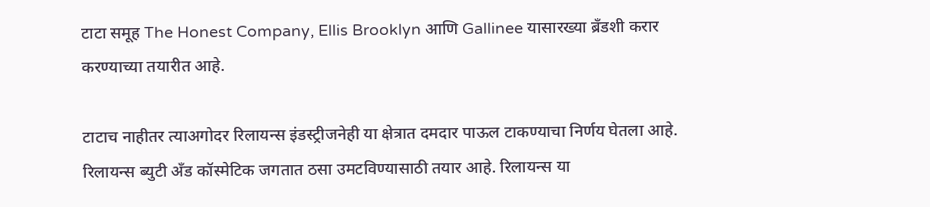टाटा समूह The Honest Company, Ellis Brooklyn आणि Gallinee यासारख्या ब्रँडशी करार करण्याच्या तयारीत आहे.

टाटाच नाहीतर त्याअगोदर रिलायन्स इंडस्ट्रीजनेही या क्षेत्रात दमदार पाऊल टाकण्याचा निर्णय घेतला आहे. रिलायन्स ब्युटी अँड कॉस्मेटिक जगतात ठसा उमटविण्यासाठी तयार आहे. रिलायन्स या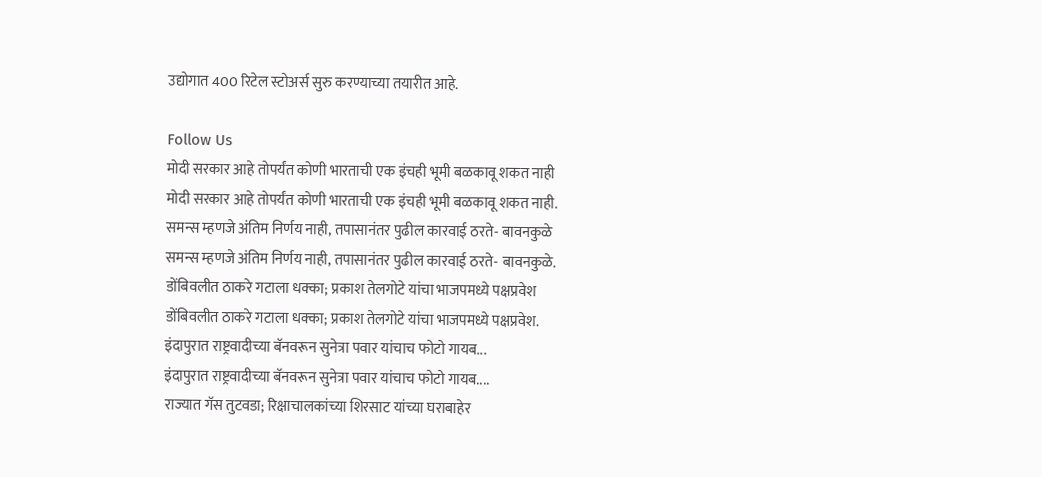उद्योगात 400 रिटेल स्टोअर्स सुरु करण्याच्या तयारीत आहे.

Follow Us
मोदी सरकार आहे तोपर्यंत कोणी भारताची एक इंचही भूमी बळकावू शकत नाही
मोदी सरकार आहे तोपर्यंत कोणी भारताची एक इंचही भूमी बळकावू शकत नाही.
समन्स म्हणजे अंतिम निर्णय नाही, तपासानंतर पुढील कारवाई ठरते- बावनकुळे
समन्स म्हणजे अंतिम निर्णय नाही, तपासानंतर पुढील कारवाई ठरते- बावनकुळे.
डोंबिवलीत ठाकरे गटाला धक्का; प्रकाश तेलगोटे यांचा भाजपमध्ये पक्षप्रवेश
डोंबिवलीत ठाकरे गटाला धक्का; प्रकाश तेलगोटे यांचा भाजपमध्ये पक्षप्रवेश.
इंदापुरात राष्ट्रवादीच्या बॅनवरून सुनेत्रा पवार यांचाच फोटो गायब...
इंदापुरात राष्ट्रवादीच्या बॅनवरून सुनेत्रा पवार यांचाच फोटो गायब....
राज्यात गॅस तुटवडा; रिक्षाचालकांच्या शिरसाट यांच्या घराबाहेर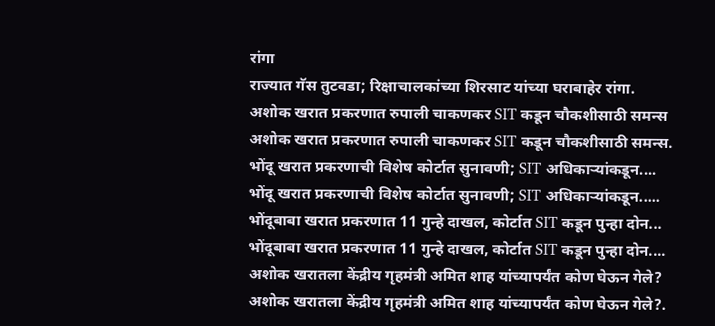रांगा
राज्यात गॅस तुटवडा; रिक्षाचालकांच्या शिरसाट यांच्या घराबाहेर रांगा.
अशोक खरात प्रकरणात रुपाली चाकणकर SIT कडून चौकशीसाठी समन्स
अशोक खरात प्रकरणात रुपाली चाकणकर SIT कडून चौकशीसाठी समन्स.
भोंदू खरात प्रकरणाची विशेष कोर्टात सुनावणी; SIT अधिकाऱ्यांकडून....
भोंदू खरात प्रकरणाची विशेष कोर्टात सुनावणी; SIT अधिकाऱ्यांकडून.....
भोंदूबाबा खरात प्रकरणात 11 गुन्हे दाखल, कोर्टात SIT कडून पुन्हा दोन...
भोंदूबाबा खरात प्रकरणात 11 गुन्हे दाखल, कोर्टात SIT कडून पुन्हा दोन....
अशोक खरातला केंद्रीय गृहमंत्री अमित शाह यांच्यापर्यंत कोण घेऊन गेले?
अशोक खरातला केंद्रीय गृहमंत्री अमित शाह यांच्यापर्यंत कोण घेऊन गेले?.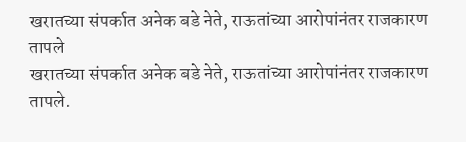खरातच्या संपर्कात अनेक बडे नेते, राऊतांच्या आरोपांनंतर राजकारण तापले
खरातच्या संपर्कात अनेक बडे नेते, राऊतांच्या आरोपांनंतर राजकारण तापले.